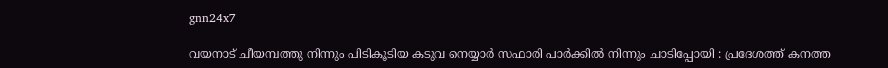gnn24x7

വയനാട് ചീയമ്പത്തു നിന്നും പിടികൂടിയ കടുവ നെയ്യാര്‍ സഫാരി പാര്‍ക്കില്‍ നിന്നും ചാടിപ്പോയി : പ്രദേശത്ത് കനത്ത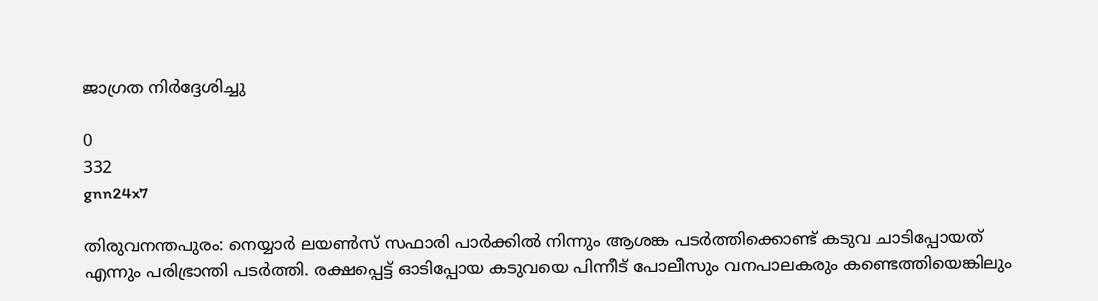ജാഗ്രത നിര്‍ദ്ദേശിച്ചു

0
332
gnn24x7

തിരുവനന്തപുരം: നെയ്യാര്‍ ലയണ്‍സ് സഫാരി പാര്‍ക്കില്‍ നിന്നും ആശങ്ക പടര്‍ത്തിക്കൊണ്ട് കടുവ ചാടിപ്പോയത് എന്നും പരിഭ്രാന്തി പടര്‍ത്തി. രക്ഷപ്പെട്ട് ഓടിപ്പോയ കടുവയെ പിന്നീട് പോലീസും വനപാലകരും കണ്ടെത്തിയെങ്കിലും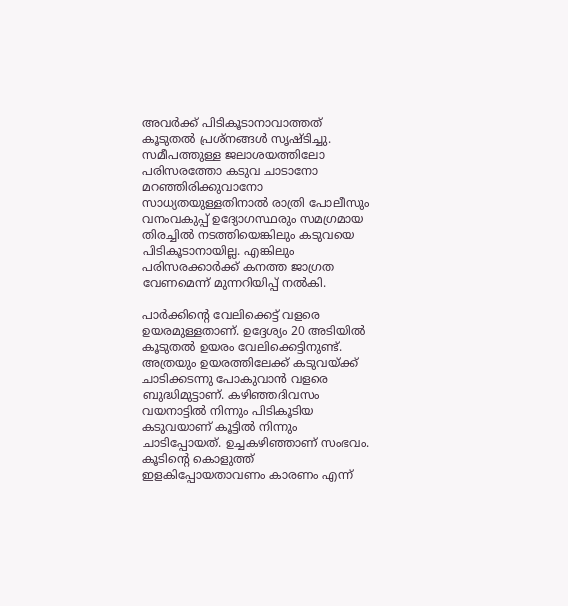അവര്‍ക്ക് പിടികൂടാനാവാത്തത് കൂടുതല്‍ പ്രശ്‌നങ്ങള്‍ സൃഷ്ടിച്ചു. സമീപത്തുള്ള ജലാശയത്തിലോ പരിസരത്തോ കടുവ ചാടാനോ മറഞ്ഞിരിക്കുവാനോ സാധ്യതയുള്ളതിനാല്‍ രാത്രി പോലീസും വനംവകുപ്പ് ഉദ്യോഗസ്ഥരും സമഗ്രമായ തിരച്ചില്‍ നടത്തിയെങ്കിലും കടുവയെ പിടികൂടാനായില്ല. എങ്കിലും പരിസരക്കാര്‍ക്ക് കനത്ത ജാഗ്രത വേണമെന്ന് മുന്നറിയിപ്പ് നല്‍കി.

പാര്‍ക്കിന്റെ വേലിക്കെട്ട് വളരെ ഉയരമുള്ളതാണ്. ഉദ്ദേശ്യം 20 അടിയില്‍ കൂടുതല്‍ ഉയരം വേലിക്കെട്ടിനുണ്ട്. അത്രയും ഉയരത്തിലേക്ക് കടുവയ്ക്ക് ചാടിക്കടന്നു പോകുവാന്‍ വളരെ ബുദ്ധിമുട്ടാണ്. കഴിഞ്ഞദിവസം വയനാട്ടില്‍ നിന്നും പിടികൂടിയ കടുവയാണ് കൂട്ടില്‍ നിന്നും ചാടിപ്പോയത്. ഉച്ചകഴിഞ്ഞാണ് സംഭവം. കൂടിന്റെ കൊളുത്ത് ഇളകിപ്പോയതാവണം കാരണം എന്ന്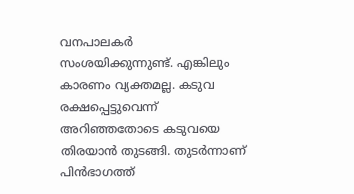വനപാലകര്‍ സംശയിക്കുന്നുണ്ട്. എങ്കിലും കാരണം വ്യക്തമല്ല. കടുവ രക്ഷപ്പെട്ടുവെന്ന് അറിഞ്ഞതോടെ കടുവയെ തിരയാന്‍ തുടങ്ങി. തുടര്‍ന്നാണ് പിന്‍ഭാഗത്ത്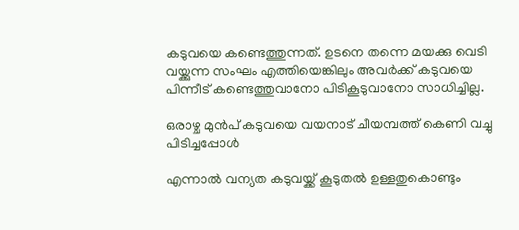കടുവയെ കണ്ടെത്തുന്നത്. ഉടനെ തന്നെ മയക്കു വെടി വയ്ക്കുന്ന സംഘം എത്തിയെങ്കിലും അവര്‍ക്ക് കടുവയെ പിന്നീട് കണ്ടെത്തുവാനോ പിടികൂടുവാനോ സാധിച്ചില്ല.

ഒരാഴ്ച മുന്‍പ് കടുവയെ വയനാട് ചീയമ്പത്ത് കെണി വച്ചു പിടിച്ചപ്പോള്‍

എന്നാല്‍ വന്യത കടുവയ്ക്ക് കൂടുതല്‍ ഉള്ളതുകൊണ്ടും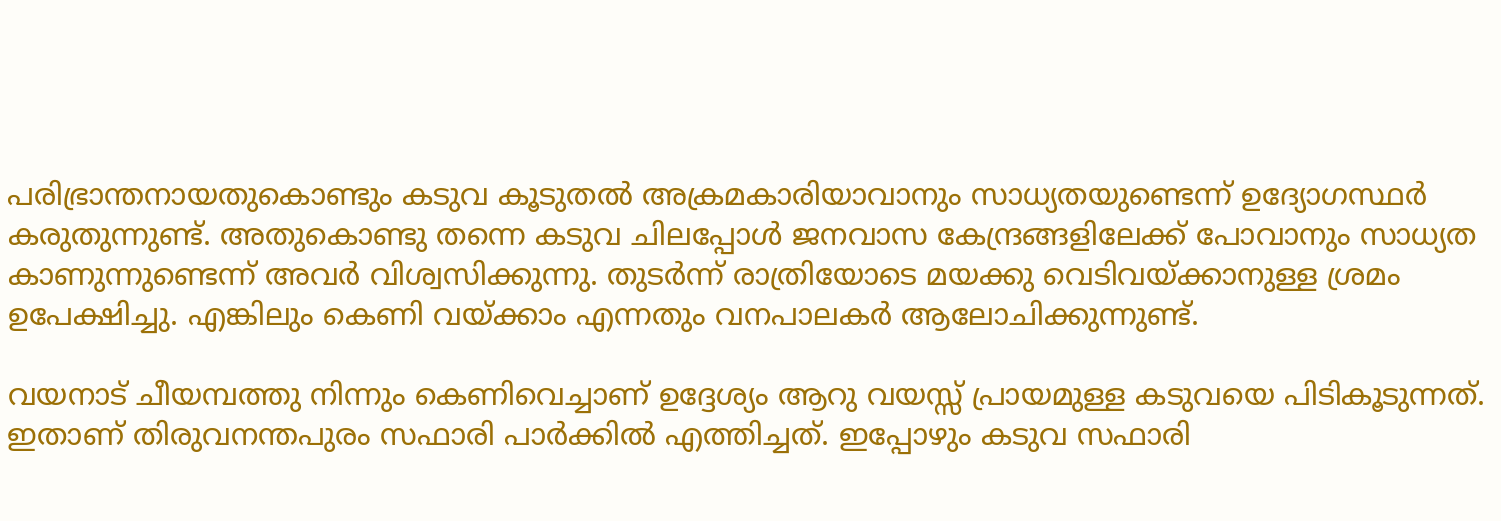പരിഭ്രാന്തനായതുകൊണ്ടും കടുവ കൂടുതല്‍ അക്രമകാരിയാവാനും സാധ്യതയുണ്ടെന്ന് ഉദ്യോഗസ്ഥര്‍ കരുതുന്നുണ്ട്. അതുകൊണ്ടു തന്നെ കടുവ ചിലപ്പോള്‍ ജനവാസ കേന്ദ്രങ്ങളിലേക്ക് പോവാനും സാധ്യത കാണുന്നുണ്ടെന്ന് അവര്‍ വിശ്വസിക്കുന്നു. തുടര്‍ന്ന് രാത്രിയോടെ മയക്കു വെടിവയ്ക്കാനുള്ള ശ്രമം ഉപേക്ഷിച്ചു. എങ്കിലും കെണി വയ്ക്കാം എന്നതും വനപാലകര്‍ ആലോചിക്കുന്നുണ്ട്.

വയനാട് ചീയമ്പത്തു നിന്നും കെണിവെച്ചാണ് ഉദ്ദേശ്യം ആറു വയസ്സ് പ്രായമുള്ള കടുവയെ പിടികൂടുന്നത്. ഇതാണ് തിരുവനന്തപുരം സഫാരി പാര്‍ക്കില്‍ എത്തിച്ചത്. ഇപ്പോഴും കടുവ സഫാരി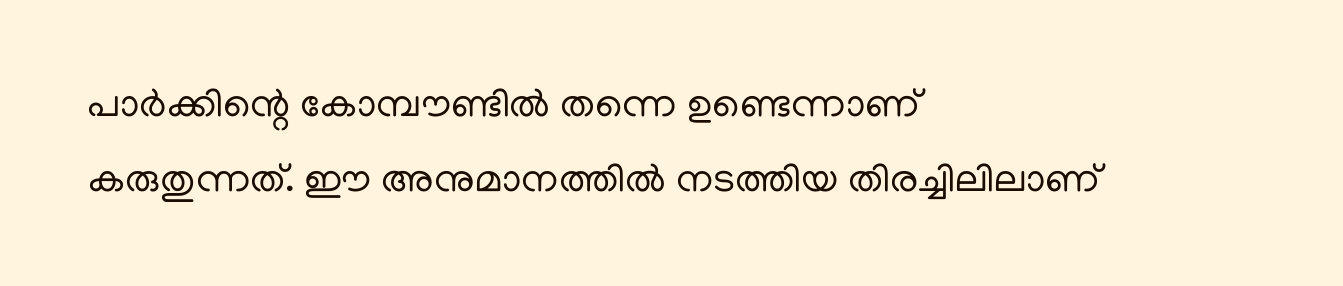പാര്‍ക്കിന്റെ കോമ്പൗണ്ടില്‍ തന്നെ ഉണ്ടെന്നാണ് കരുതുന്നത്. ഈ അനുമാനത്തില്‍ നടത്തിയ തിരച്ചിലിലാണ്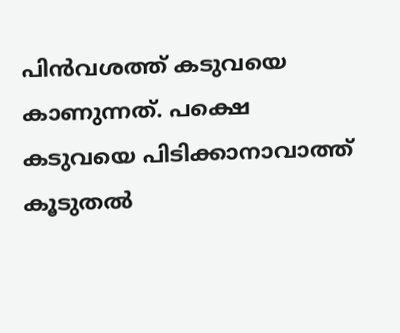പിന്‍വശത്ത് കടുവയെ കാണുന്നത്. പക്ഷെ കടുവയെ പിടിക്കാനാവാത്ത് കൂടുതല്‍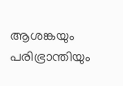ആശങ്കയും പരിഭ്രാന്തിയും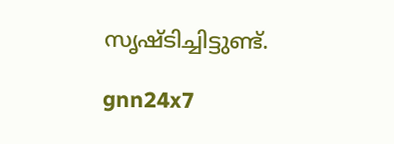സൃഷ്ടിച്ചിട്ടുണ്ട്.

gnn24x7